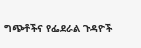ግጭቶችና የፌደራል ጉዳዮች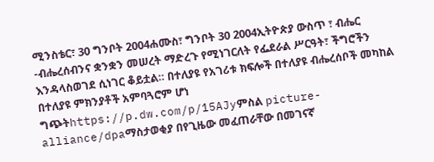ሚንስቴር፣ 30 ግንቦት 2004ሐሙስ፣ ግንቦት 30 2004ኢትዮጵያ ውስጥ ፣ ብሔር -ብሔረሰብንና ቋንቋን መሠረት ማድረጉ የሚነገርለት የፌደራል ሥርዓት፣ ችግሮችን እንዳላስወገደ ሲነገር ቆይቷል። በተለያዩ የአገሪቱ ክፍሎች በተለያዩ ብሔረሰቦች መካከል በተለያዩ ምክንያቶች አምባጓሮም ሆነ ግጭትhttps://p.dw.com/p/15AJyምስል picture-alliance/dpaማስታወቂያ በየጊዜው መፈጠራቸው በመገናኛ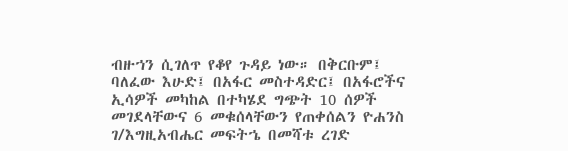ብዙኀን ሲገለጥ የቆየ ጉዳይ ነው። በቅርቡም፤ ባለፈው እሁድ፤ በአፋር መስተዳድር፤ በአፋሮችና ኢሳዎች መካከል በተካሄደ ግጭት 10 ሰዎች መገደላቸውና 6 መቁሰላቸውን የጠቀሰልን ዮሐንስ ገ/እግዚአብሔር መፍትኄ በመሻቱ ረገድ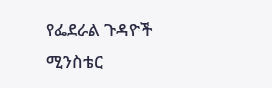የፌደራል ጉዳዮች ሚንስቴር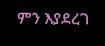ምን እያደረገ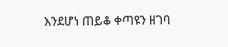እንደሆነ ጠይቆ ቀጣዩን ዘገባ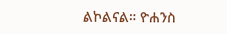ልኮልናል። ዮሐንስ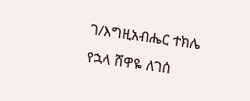ገ/እግዚአብሔር ተክሌ የኋላ ሸዋዬ ለገሰ